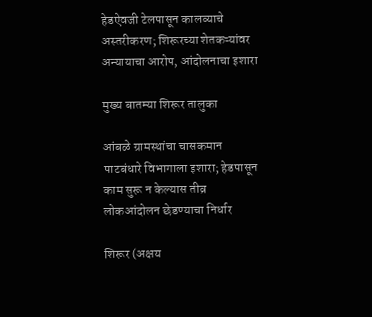हेडऐवजी टेलपासून कालव्याचे अस्तरीकरण; शिरूरच्या शेतकऱ्यांवर अन्यायाचा आरोप, आंदोलनाचा इशारा

मुख्य बातम्या शिरूर तालुका

आंबळे ग्रामस्थांचा चासकमान पाटबंधारे विभागाला इशारा; हेडपासून काम सुरू न केल्यास तीव्र लोकआंदोलन छेडण्याचा निर्धार

शिरूर (अक्षय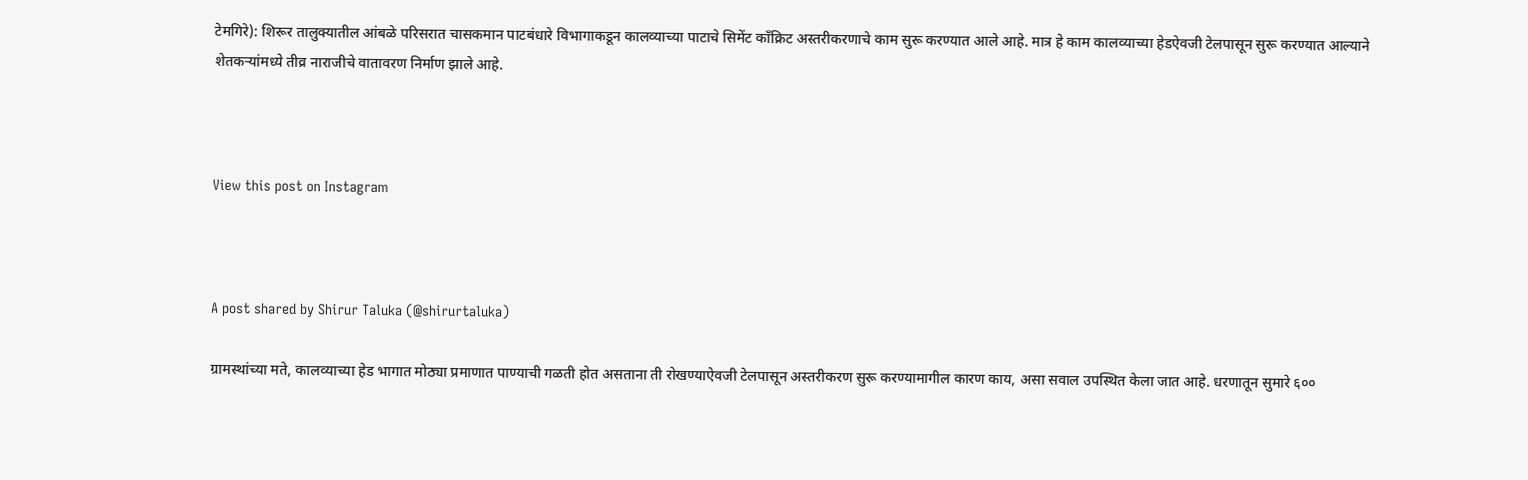टेमगिरे): शिरूर तालुक्यातील आंबळे परिसरात चासकमान पाटबंधारे विभागाकडून कालव्याच्या पाटाचे सिमेंट काँक्रिट अस्तरीकरणाचे काम सुरू करण्यात आले आहे. मात्र हे काम कालव्याच्या हेडऐवजी टेलपासून सुरू करण्यात आल्याने शेतकऱ्यांमध्ये तीव्र नाराजीचे वातावरण निर्माण झाले आहे.



View this post on Instagram



A post shared by Shirur Taluka (@shirurtaluka)

ग्रामस्थांच्या मते, कालव्याच्या हेड भागात मोठ्या प्रमाणात पाण्याची गळती होत असताना ती रोखण्याऐवजी टेलपासून अस्तरीकरण सुरू करण्यामागील कारण काय, असा सवाल उपस्थित केला जात आहे. धरणातून सुमारे ६००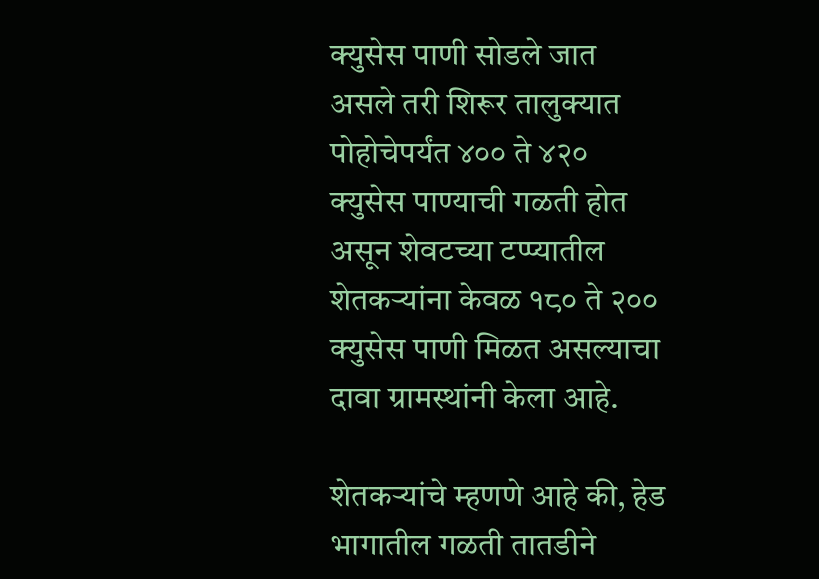क्युसेस पाणी सोडले जात असले तरी शिरूर तालुक्यात पोहोचेपर्यंत ४०० ते ४२० क्युसेस पाण्याची गळती होत असून शेवटच्या टप्प्यातील शेतकऱ्यांना केवळ १८० ते २०० क्युसेस पाणी मिळत असल्याचा दावा ग्रामस्थांनी केला आहे.

शेतकऱ्यांचे म्हणणे आहे की, हेड भागातील गळती तातडीने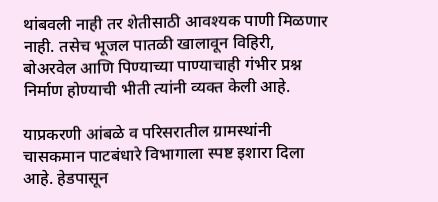थांबवली नाही तर शेतीसाठी आवश्यक पाणी मिळणार नाही. तसेच भूजल पातळी खालावून विहिरी, बोअरवेल आणि पिण्याच्या पाण्याचाही गंभीर प्रश्न निर्माण होण्याची भीती त्यांनी व्यक्त केली आहे.

याप्रकरणी आंबळे व परिसरातील ग्रामस्थांनी चासकमान पाटबंधारे विभागाला स्पष्ट इशारा दिला आहे. हेडपासून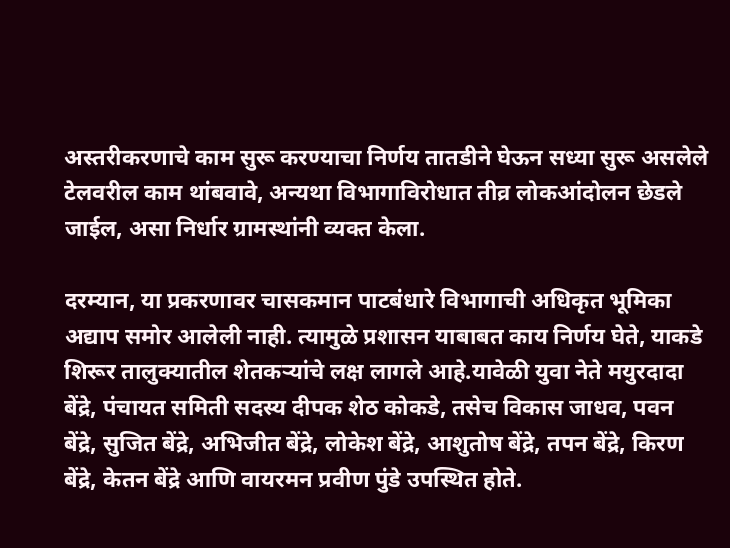अस्तरीकरणाचे काम सुरू करण्याचा निर्णय तातडीने घेऊन सध्या सुरू असलेले टेलवरील काम थांबवावे, अन्यथा विभागाविरोधात तीव्र लोकआंदोलन छेडले जाईल, असा निर्धार ग्रामस्थांनी व्यक्त केला.

दरम्यान, या प्रकरणावर चासकमान पाटबंधारे विभागाची अधिकृत भूमिका अद्याप समोर आलेली नाही. त्यामुळे प्रशासन याबाबत काय निर्णय घेते, याकडे शिरूर तालुक्यातील शेतकऱ्यांचे लक्ष लागले आहे.यावेळी युवा नेते मयुरदादा बेंद्रे, पंचायत समिती सदस्य दीपक शेठ कोकडे, तसेच विकास जाधव, पवन बेंद्रे, सुजित बेंद्रे, अभिजीत बेंद्रे, लोकेश बेंद्रे, आशुतोष बेंद्रे, तपन बेंद्रे, किरण बेंद्रे, केतन बेंद्रे आणि वायरमन प्रवीण पुंडे उपस्थित होते.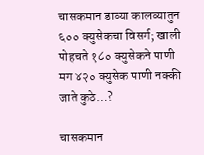चासकमान डाव्या कालव्यातुन ६०० क्युसेकचा विसर्ग; खाली पोहचते १८० क्युसेकने पाणी मग ४२० क्युसेक पाणी नक्की जाते कुठे…?

चासकमान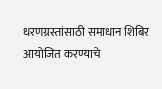धरणग्रस्तांसाठी समाधान शिबिर आयोजित करण्याचे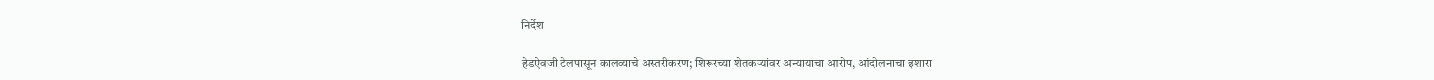निर्देश

हेडऐवजी टेलपासून कालव्याचे अस्तरीकरण; शिरूरच्या शेतकऱ्यांवर अन्यायाचा आरोप, आंदोलनाचा इशारा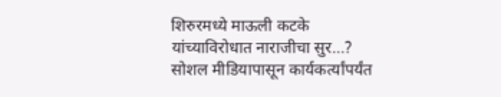शिरुरमध्ये माऊली कटके यांच्याविरोधात नाराजीचा सुर…? सोशल मीडियापासून कार्यकर्त्यांपर्यंत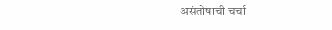असंतोषाची चर्चा